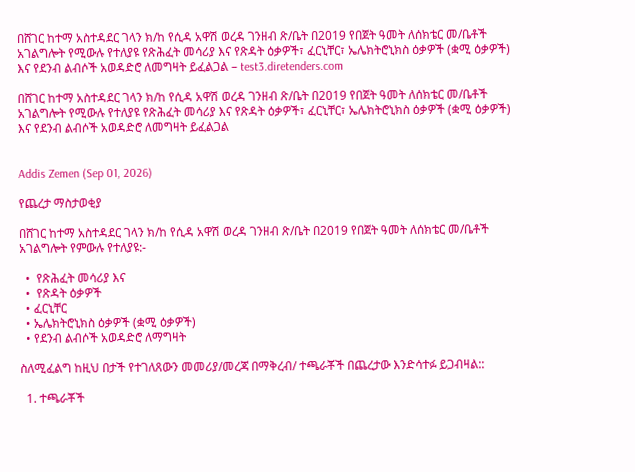በሸገር ከተማ አስተዳደር ገላን ክ/ከ የሲዳ አዋሽ ወረዳ ገንዘብ ጽ/ቤት በ2019 የበጀት ዓመት ለሰክቴር መ/ቤቶች አገልግሎት የሚውሉ የተለያዩ የጽሕፈት መሳሪያ እና የጽዳት ዕቃዎች፣ ፈርኒቸር፣ ኤሌክትሮኒክስ ዕቃዎች (ቋሚ ዕቃዎች) እና የደንብ ልብሶች አወዳድሮ ለመግዛት ይፈልጋል – test3.diretenders.com

በሸገር ከተማ አስተዳደር ገላን ክ/ከ የሲዳ አዋሽ ወረዳ ገንዘብ ጽ/ቤት በ2019 የበጀት ዓመት ለሰክቴር መ/ቤቶች አገልግሎት የሚውሉ የተለያዩ የጽሕፈት መሳሪያ እና የጽዳት ዕቃዎች፣ ፈርኒቸር፣ ኤሌክትሮኒክስ ዕቃዎች (ቋሚ ዕቃዎች) እና የደንብ ልብሶች አወዳድሮ ለመግዛት ይፈልጋል


Addis Zemen (Sep 01, 2026)

የጨረታ ማስታወቂያ

በሸገር ከተማ አስተዳደር ገላን ክ/ከ የሲዳ አዋሽ ወረዳ ገንዘብ ጽ/ቤት በ2019 የበጀት ዓመት ለሰክቴር መ/ቤቶች አገልግሎት የምውሉ የተለያዩ:-

  •  የጽሕፈት መሳሪያ እና
  •  የጽዳት ዕቃዎች
  • ፈርኒቸር
  • ኤሌክትሮኒክስ ዕቃዎች (ቋሚ ዕቃዎች)
  • የደንብ ልብሶች አወዳድሮ ለማግዛት

ስለሚፈልግ ከዚህ በታች የተገለጸውን መመሪያ/መረጃ በማቅረብ/ ተጫራቾች በጨረታው እንድሳተፉ ይጋብዛል::

  1. ተጫራቾች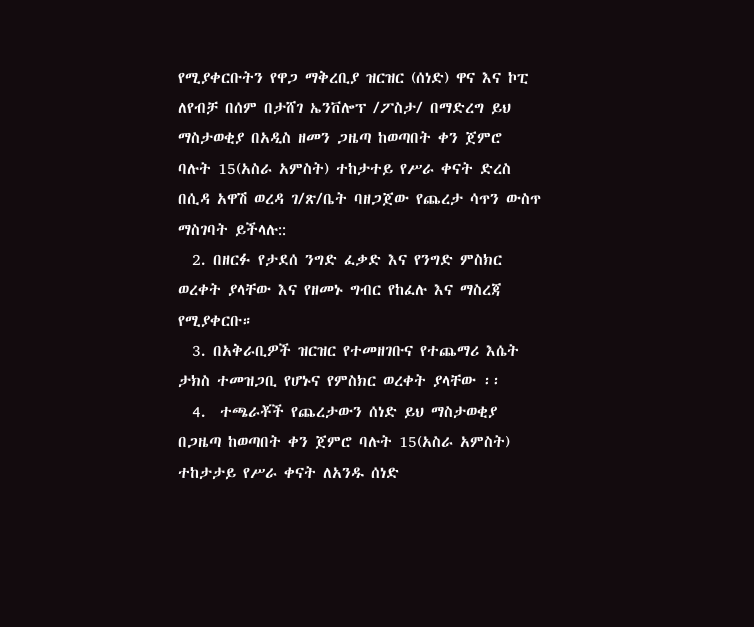የሚያቀርቡትን የዋጋ ማቅረቢያ ዝርዝር (ሰነድ) ዋና እና ኮፒ ለየብቻ በሰም በታሸገ ኤንቨሎፕ /ፖስታ/ በማድረግ ይህ ማስታወቂያ በአዲስ ዘመን ጋዜጣ ከወጣበት ቀን ጀምሮ ባሉት 15(አስራ አምስት) ተከታተይ የሥራ ቀናት ድረስ በሲዳ አዋሽ ወረዳ ገ/ጽ/ቤት ባዘጋጀው የጨረታ ሳጥን ውስጥ ማስገባት ይችላሉ::
  2. በዘርፉ የታደሰ ንግድ ፈቃድ እና የንግድ ምስክር ወረቀት ያላቸው እና የዘመኑ ግብር የከፈሉ እና ማስረጃ የሚያቀርቡ።
  3. በአቅራቢዎች ዝርዝር የተመዘገቡና የተጨማሪ እሴት ታክስ ተመዝጋቢ የሆኑና የምስክር ወረቀት ያላቸው ፡፡
  4.  ተጫራቾች የጨረታውን ሰነድ ይህ ማስታወቂያ በጋዜጣ ከወጣበት ቀን ጀምሮ ባሉት 15(አስራ አምስት) ተከታታይ የሥራ ቀናት ለአንዱ ሰነድ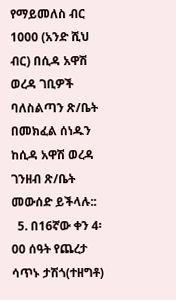የማይመለስ ብር 1000 (አንድ ሺህ ብር) በሲዳ አዋሽ ወረዳ ገቢዎች ባለስልጣን ጽ/ቤት በመክፈል ሰነዱን ከሲዳ አዋሽ ወረዳ ገንዘብ ጽ/ቤት መውሰድ ይችላሉ::
  5. በ16ኛው ቀን 4፡00 ሰዓት የጨረታ ሳጥኑ ታሽጎ(ተዘግቶ)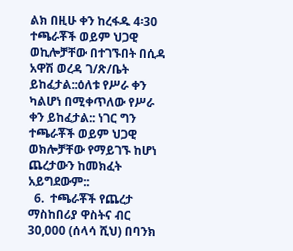ልክ በዚሁ ቀን ከረፋዱ 4፡30 ተጫራቾች ወይም ህጋዊ ወኪሎቻቸው በተገኙበት በሲዳ አዋሽ ወረዳ ገ/ጽ/ቤት ይከፈታል::ዕለቱ የሥራ ቀን ካልሆነ በሚቀጥለው የሥራ ቀን ይከፈታል:: ነገር ግን ተጫራቾች ወይም ህጋዊ ወክሎቻቸው የማይገኙ ከሆነ ጨረታውን ከመክፈት አይግደውም::
  6.  ተጫራቾች የጨረታ ማስከበሪያ ዋስትና ብር 30,000 (ሰላሳ ሺህ) በባንክ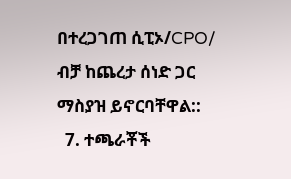በተረጋገጠ ሲፒኦ/CPO/ ብቻ ከጨረታ ሰነድ ጋር ማስያዝ ይኖርባቸዋል::
  7. ተጫራቾች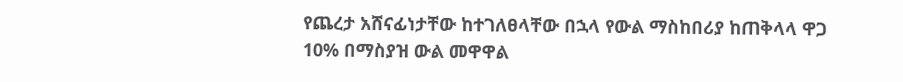የጨረታ አሸናፊነታቸው ከተገለፀላቸው በኋላ የውል ማስከበሪያ ከጠቅላላ ዋጋ 10% በማስያዝ ውል መዋዋል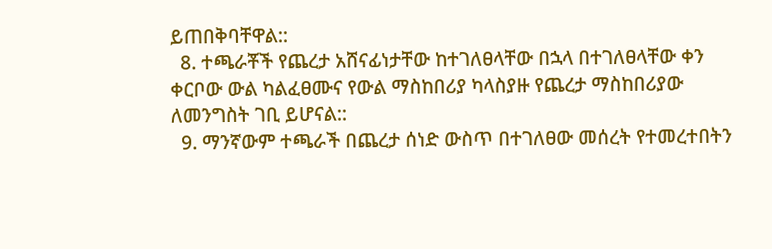ይጠበቅባቸዋል::
  8. ተጫራቾች የጨረታ አሸናፊነታቸው ከተገለፀላቸው በኋላ በተገለፀላቸው ቀን ቀርቦው ውል ካልፈፀሙና የውል ማስከበሪያ ካላስያዙ የጨረታ ማስከበሪያው ለመንግስት ገቢ ይሆናል::
  9. ማንኛውም ተጫራች በጨረታ ሰነድ ውስጥ በተገለፀው መሰረት የተመረተበትን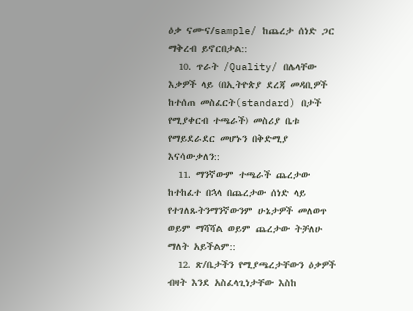ዕቃ ናሙና/sample/ ከጨረታ ሰነድ ጋር ማቅረብ ይኖርበታል::
  10. ጥራት /Quality/ በሌላቸው እቃዎች ላይ (በኢትዮጵያ ደረጃ መዳቢዎች ከተሰጠ መስፈርት(standard) በታች የሚያቀርብ ተጫራች) መስሪያ ቤቱ የማይደራደር መሆኑን በቅድሚያ እናሳውቃለን::
  11. ማንኛውም ተጫራች ጨረታው ከተከፈተ በኋላ በጨረታው ሰነድ ላይ የተገለጹትንማንኛውንም ሁኔታዎች መለወጥ ወይም ማሻሻል ወይም ጨረታው ትቻለሁ ማለት አይችልም::
  12. ጽ/ቤታችን የሚያጫረታቸውን ዕቃዎች ብዛት እንደ አስፈላጊነታቸው እስከ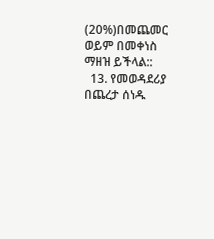(20%)በመጨመር ወይም በመቀነስ ማዘዝ ይችላል::
  13. የመወዳደሪያ በጨረታ ሰነዱ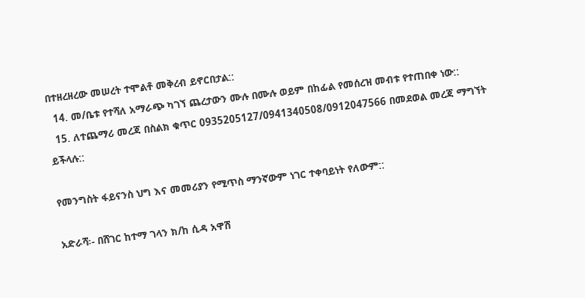በተዘረዘረው መሠረት ተሞልቶ መቅረብ ይኖርበታል::
  14. መ/ቤቱ የተሻለ አማራጭ ካገኘ ጨረታውን ሙሉ በሙሉ ወይም በከፊል የመሰረዝ መብቱ የተጠበቀ ነው::
  15. ለተጨማሪ መረጃ በስልክ ቁጥር 0935205127/0941340508/0912047566 በመደወል መረጃ ማግኘት ይችላሉ::

የመንግስት ፋይናንስ ህግ እና መመሪያን የሚጥስ ማንኛውም ነገር ተቀባይነት የለውም::

አድራሻ፡- በሸገር ከተማ ገላን ክ/ከ ሲዳ አዋሽ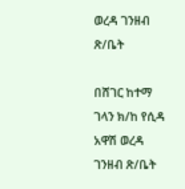ወረዳ ገንዘብ ጽ/ቤት

በሸገር ከተማ ገላን ክ/ከ የሲዳ አዋሽ ወረዳ ገንዘብ ጽ/ቤት